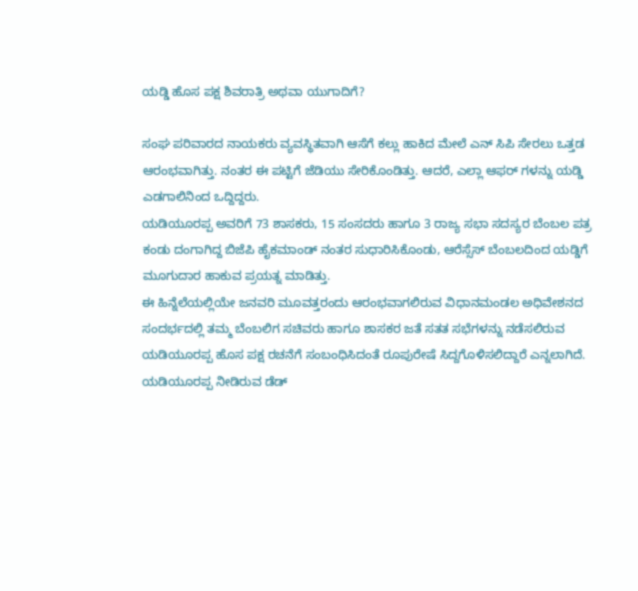ಯಡ್ಡಿ ಹೊಸ ಪಕ್ಷ ಶಿವರಾತ್ರಿ ಅಥವಾ ಯುಗಾದಿಗೆ?

ಸಂಘ ಪರಿವಾರದ ನಾಯಕರು ವ್ಯವಸ್ಥಿತವಾಗಿ ಆಸೆಗೆ ಕಲ್ಲು ಹಾಕಿದ ಮೇಲೆ ಎನ್ ಸಿಪಿ ಸೇರಲು ಒತ್ತಡ ಆರಂಭವಾಗಿತ್ತು. ನಂತರ ಈ ಪಟ್ಟಿಗೆ ಜೆಡಿಯು ಸೇರಿಕೊಂಡಿತ್ತು. ಆದರೆ, ಎಲ್ಲಾ ಆಫರ್ ಗಳನ್ನು ಯಡ್ಡಿ ಎಡಗಾಲಿನಿಂದ ಒದ್ದಿದ್ದರು.
ಯಡಿಯೂರಪ್ಪ ಅವರಿಗೆ 73 ಶಾಸಕರು, 15 ಸಂಸದರು ಹಾಗೂ 3 ರಾಜ್ಯ ಸಭಾ ಸದಸ್ಯರ ಬೆಂಬಲ ಪತ್ರ ಕಂಡು ದಂಗಾಗಿದ್ದ ಬಿಜೆಪಿ ಹೈಕಮಾಂಡ್ ನಂತರ ಸುಧಾರಿಸಿಕೊಂಡು, ಆರೆಸ್ಸೆಸ್ ಬೆಂಬಲದಿಂದ ಯಡ್ಡಿಗೆ ಮೂಗುದಾರ ಹಾಕುವ ಪ್ರಯತ್ನ ಮಾಡಿತ್ತು.
ಈ ಹಿನ್ನೆಲೆಯಲ್ಲಿಯೇ ಜನವರಿ ಮೂವತ್ತರಂದು ಆರಂಭವಾಗಲಿರುವ ವಿಧಾನಮಂಡಲ ಅಧಿವೇಶನದ ಸಂದರ್ಭದಲ್ಲಿ ತಮ್ಮ ಬೆಂಬಲಿಗ ಸಚಿವರು ಹಾಗೂ ಶಾಸಕರ ಜತೆ ಸತತ ಸಭೆಗಳನ್ನು ನಡೆಸಲಿರುವ ಯಡಿಯೂರಪ್ಪ ಹೊಸ ಪಕ್ಷ ರಚನೆಗೆ ಸಂಬಂಧಿಸಿದಂತೆ ರೂಪುರೇಷೆ ಸಿದ್ದಗೊಳಿಸಲಿದ್ದಾರೆ ಎನ್ನಲಾಗಿದೆ.
ಯಡಿಯೂರಪ್ಪ ನೀಡಿರುವ ಡೆಡ್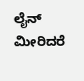ಲೈನ್ ಮೀರಿದರೆ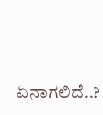ಏನಾಗಲಿದೆ..?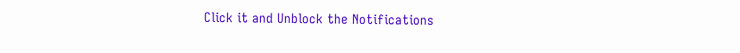Click it and Unblock the Notifications